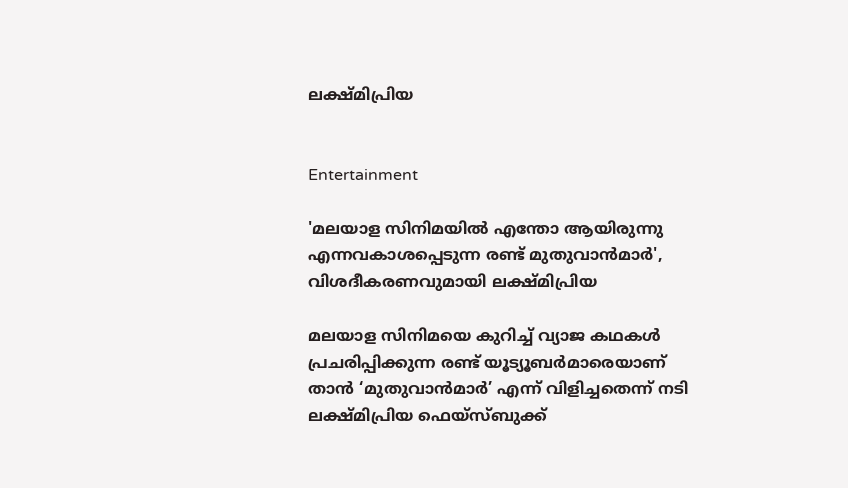ലക്ഷ്മിപ്രിയ


Entertainment

'മലയാള സിനിമയിൽ എന്തോ ആയിരുന്നു എന്നവകാശപ്പെടുന്ന രണ്ട് മുതുവാൻമാർ', വിശദീകരണവുമായി ലക്ഷ്മിപ്രിയ

മലയാള സിനിമയെ കുറിച്ച് വ്യാജ കഥകൾ പ്രചരിപ്പിക്കുന്ന രണ്ട് യൂട്യൂബർമാരെയാണ് താൻ ‘മുതുവാൻമാർ’ എന്ന് വിളിച്ചതെന്ന് നടി ലക്ഷ്മിപ്രിയ ഫെയ്സ്ബുക്ക്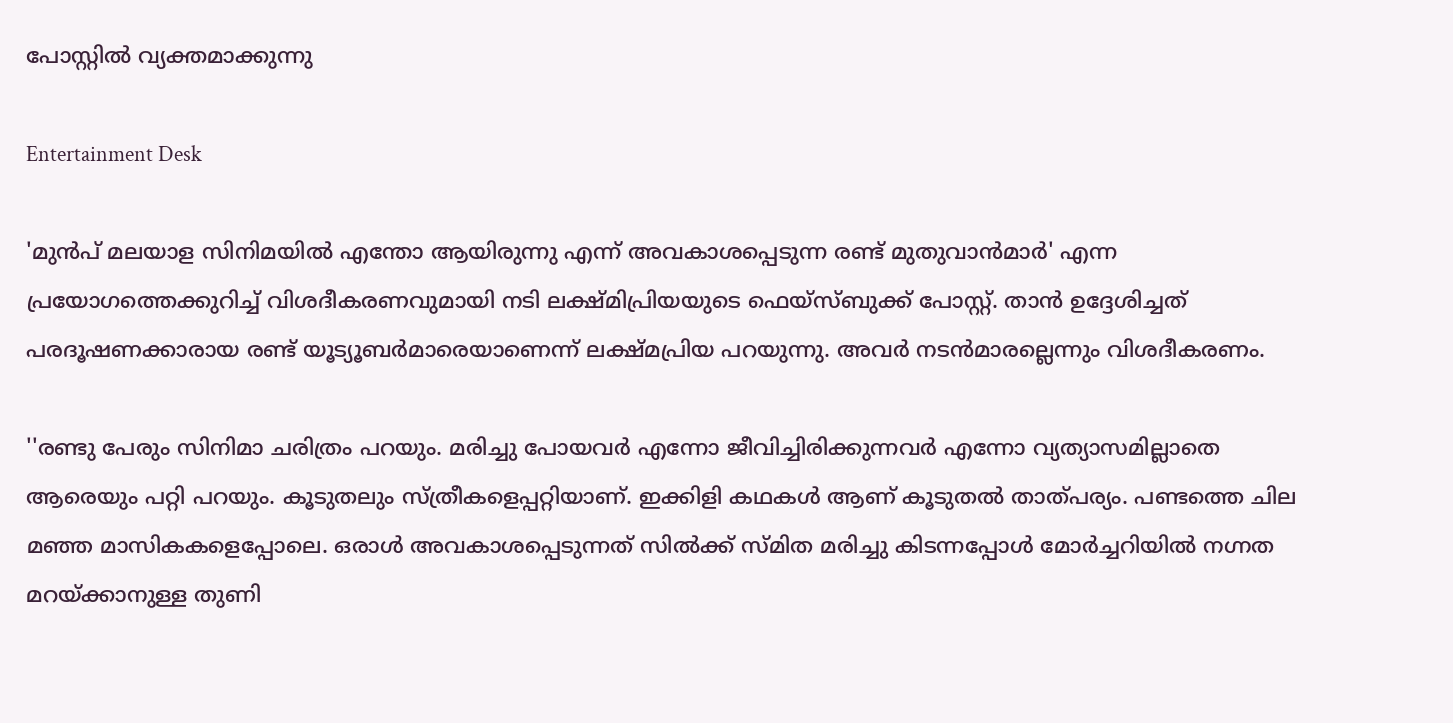പോസ്റ്റിൽ വ്യക്തമാക്കുന്നു

Entertainment Desk

'മുൻപ് മലയാള സിനിമയിൽ എന്തോ ആയിരുന്നു എന്ന് അവകാശപ്പെടുന്ന രണ്ട് മുതുവാൻമാർ' എന്ന പ്രയോഗത്തെക്കുറിച്ച് വിശദീകരണവുമായി നടി ലക്ഷ്മിപ്രിയയുടെ ഫെയ്സ്ബുക്ക് പോസ്റ്റ്. താൻ ഉദ്ദേശിച്ചത് പരദൂഷണക്കാരായ രണ്ട് യൂട്യൂബർമാരെയാണെന്ന് ലക്ഷ്മപ്രിയ പറയുന്നു. അവർ നടൻമാരല്ലെന്നും വിശദീകരണം.

''രണ്ടു പേരും സിനിമാ ചരിത്രം പറയും. മരിച്ചു പോയവർ എന്നോ ജീവിച്ചിരിക്കുന്നവർ എന്നോ വ്യത്യാസമില്ലാതെ ആരെയും പറ്റി പറയും. കൂടുതലും സ്ത്രീകളെപ്പറ്റിയാണ്. ഇക്കിളി കഥകൾ ആണ് കൂടുതൽ താത്പര്യം. പണ്ടത്തെ ചില മഞ്ഞ മാസികകളെപ്പോലെ. ഒരാൾ അവകാശപ്പെടുന്നത് സിൽക്ക് സ്മിത മരിച്ചു കിടന്നപ്പോൾ മോർച്ചറിയിൽ നഗ്നത മറയ്ക്കാനുള്ള തുണി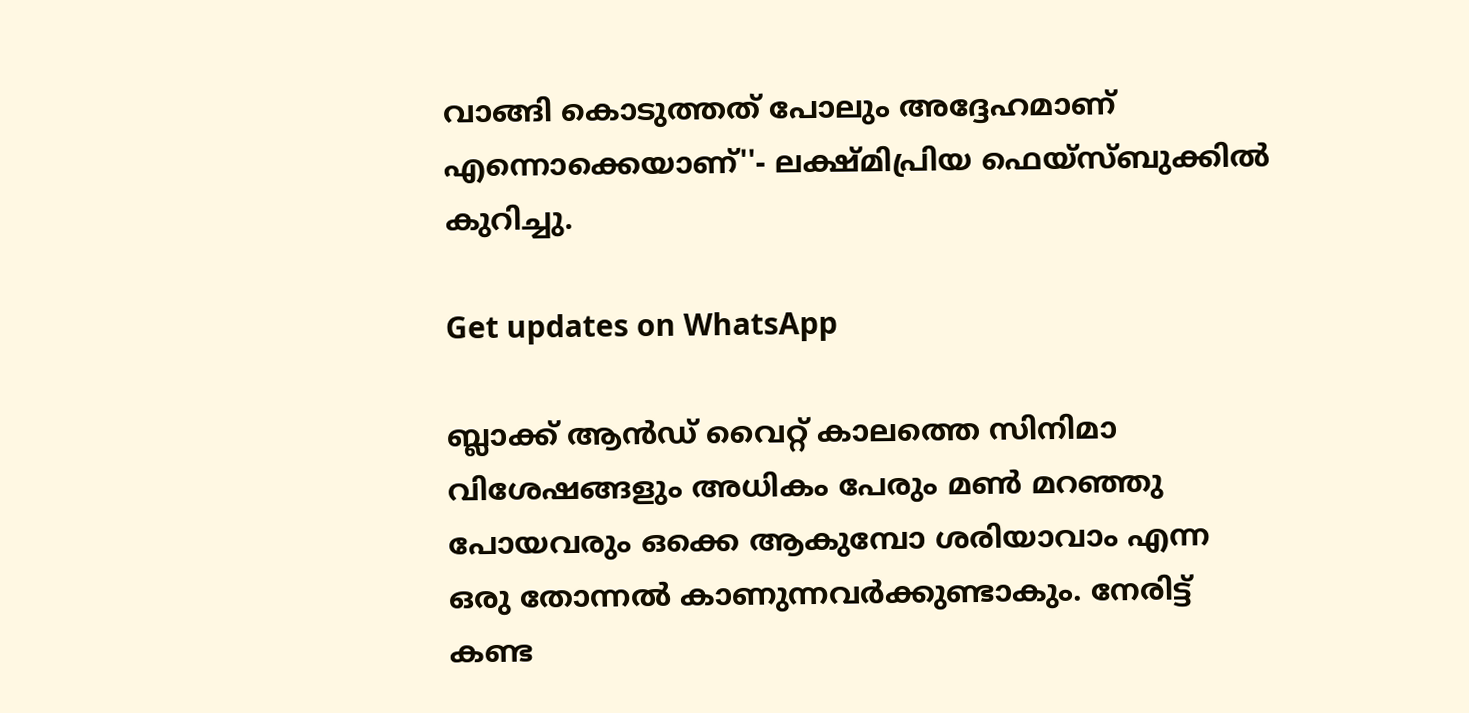വാങ്ങി കൊടുത്തത് പോലും അദ്ദേഹമാണ് എന്നൊക്കെയാണ്''- ലക്ഷ്മിപ്രിയ ഫെയ്സ്ബുക്കിൽ കുറിച്ചു.

Get updates on WhatsApp

ബ്ലാക്ക് ആൻഡ് വൈറ്റ് കാലത്തെ സിനിമാ വിശേഷങ്ങളും അധികം പേരും മൺ മറഞ്ഞു പോയവരും ഒക്കെ ആകുമ്പോ ശരിയാവാം എന്ന ഒരു തോന്നൽ കാണുന്നവർക്കുണ്ടാകും. നേരിട്ട് കണ്ട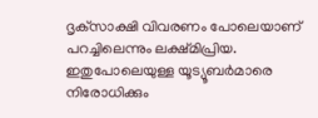ദൃക്‌സാക്ഷി വിവരണം പോലെയാണ് പറച്ചിലെന്നും ലക്ഷ്മിപ്രിയ. ഇതുപോലെയുള്ള യൂട്യൂബർമാരെ നിരോധിക്കും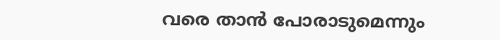വരെ താൻ പോരാടുമെന്നും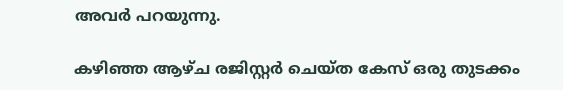അവർ പറയുന്നു.

കഴിഞ്ഞ ആഴ്ച രജിസ്റ്റർ ചെയ്ത കേസ് ഒരു തുടക്കം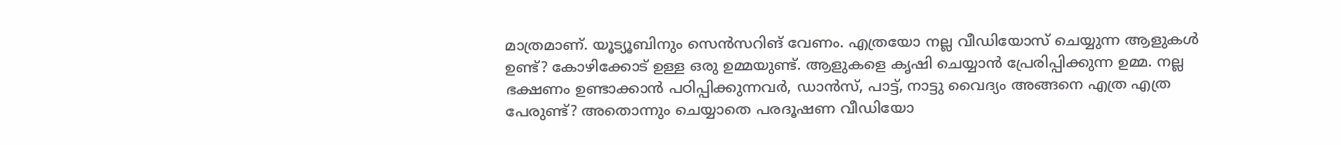മാത്രമാണ്. യൂട്യൂബിനും സെൻസറിങ് വേണം. എത്രയോ നല്ല വീഡിയോസ് ചെയ്യുന്ന ആളുകൾ ഉണ്ട്? കോഴിക്കോട് ഉള്ള ഒരു ഉമ്മയുണ്ട്. ആളുകളെ കൃഷി ചെയ്യാൻ പ്രേരിപ്പിക്കുന്ന ഉമ്മ. നല്ല ഭക്ഷണം ഉണ്ടാക്കാൻ പഠിപ്പിക്കുന്നവർ, ഡാൻസ്, പാട്ട്, നാട്ടു വൈദ്യം അങ്ങനെ എത്ര എത്ര പേരുണ്ട്? അതൊന്നും ചെയ്യാതെ പരദൂഷണ വീഡിയോ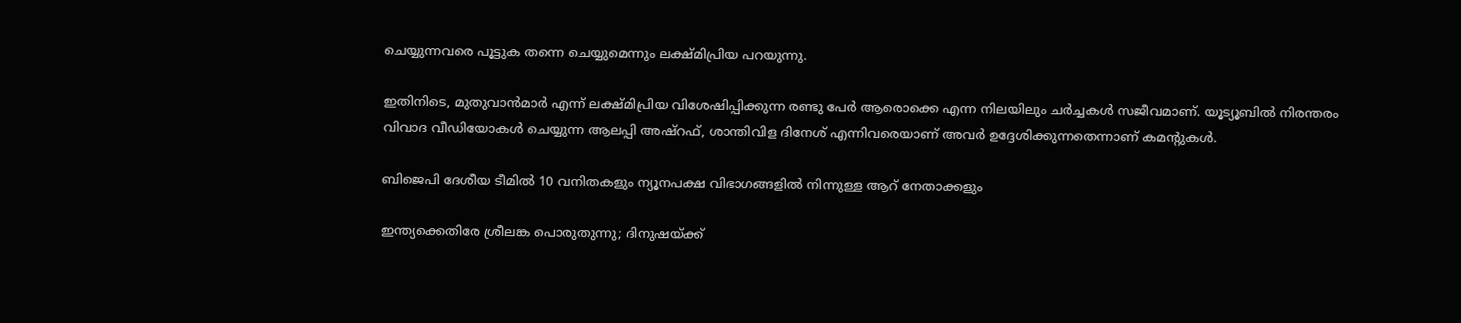ചെയ്യുന്നവരെ പൂട്ടുക തന്നെ ചെയ്യുമെന്നും ലക്ഷ്മിപ്രിയ പറയുന്നു.

ഇതിനിടെ, മുതുവാൻമാർ എന്ന് ലക്ഷ്മിപ്രിയ വിശേഷിപ്പിക്കുന്ന രണ്ടു പേർ ആരൊക്കെ എന്ന നിലയിലും ചർച്ചകൾ സജീവമാണ്. യൂട്യൂബിൽ നിരന്തരം വിവാദ വീഡിയോകൾ ചെയ്യുന്ന ആലപ്പി അഷ്റഫ്, ശാന്തിവിള ദിനേശ് എന്നിവരെയാണ് അവർ ഉദ്ദേശിക്കുന്നതെന്നാണ് കമന്‍റുകൾ.

ബിജെപി ദേശീയ ടീമിൽ 10 വനിതകളും ന്യൂനപക്ഷ വിഭാഗങ്ങളിൽ നിന്നുള്ള ആറ് നേതാക്കളും

ഇന്ത്യക്കെതിരേ ശ്രീലങ്ക പൊരുതുന്നു; ദിനുഷയ്ക്ക്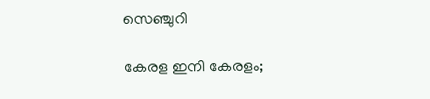സെഞ്ചുറി

കേരള ഇനി കേരളം;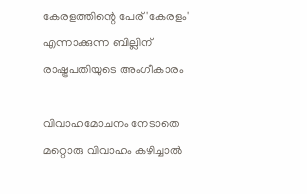കേരളത്തിന്റെ പേര് 'കേരളം' എന്നാക്കുന്ന ബില്ലിന് രാഷ്ട്രപതിയുടെ അംഗീകാരം

വിവാഹമോചനം നേടാതെ മറ്റൊരു വിവാഹം കഴിച്ചാൽ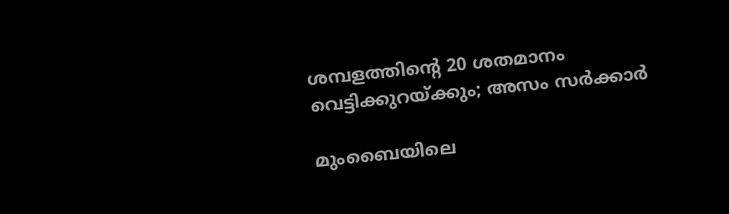ശമ്പളത്തിന്‍റെ 20 ശതമാനം വെട്ടിക്കുറ‍യ്ക്കും; അസം സർക്കാർ

മുംബൈയിലെ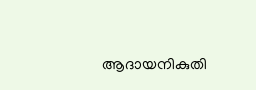ആദായനികുതി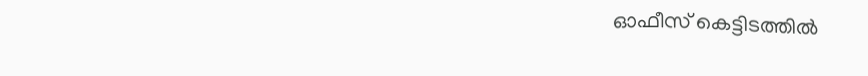ഓഫീസ് കെട്ടിടത്തില്‍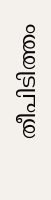തീപിടിത്തം